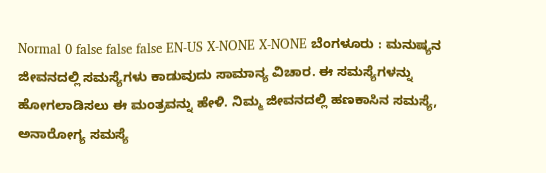Normal 0 false false false EN-US X-NONE X-NONE ಬೆಂಗಳೂರು : ಮನುಷ್ಯನ ಜೀವನದಲ್ಲಿ ಸಮಸ್ಯೆಗಳು ಕಾಡುವುದು ಸಾಮಾನ್ಯ ವಿಚಾರ. ಈ ಸಮಸ್ಯೆಗಳನ್ನು ಹೋಗಲಾಡಿಸಲು ಈ ಮಂತ್ರವನ್ನು ಹೇಳಿ. ನಿಮ್ಮ ಜೀವನದಲ್ಲಿ ಹಣಕಾಸಿನ ಸಮಸ್ಯೆ, ಅನಾರೋಗ್ಯ ಸಮಸ್ಯೆ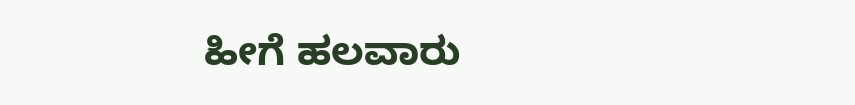ಹೀಗೆ ಹಲವಾರು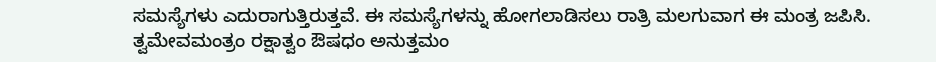ಸಮಸ್ಯೆಗಳು ಎದುರಾಗುತ್ತಿರುತ್ತವೆ. ಈ ಸಮಸ್ಯೆಗಳನ್ನು ಹೋಗಲಾಡಿಸಲು ರಾತ್ರಿ ಮಲಗುವಾಗ ಈ ಮಂತ್ರ ಜಪಿಸಿ. ತ್ವಮೇವಮಂತ್ರಂ ರಕ್ಷಾತ್ವಂ ಔಷಧಂ ಅನುತ್ತಮಂ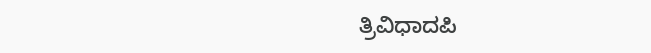ತ್ರಿವಿಧಾದಪಿ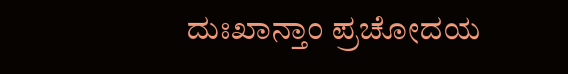ದುಃಖಾನ್ತಾಂ ಪ್ರಚೋದಯ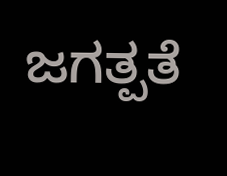ಜಗತ್ಪತೆ